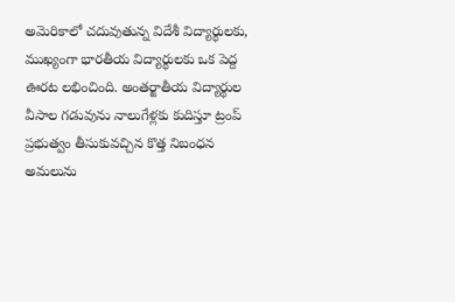అమెరికాలో చదువుతున్న విదేశీ విద్యార్థులకు, ముఖ్యంగా భారతీయ విద్యార్థులకు ఒక పెద్ద ఊరట లభించింది. అంతర్జాతీయ విద్యార్థుల వీసాల గడువును నాలుగేళ్లకు కుదిస్తూ ట్రంప్ ప్రభుత్వం తీసుకువచ్చిన కొత్త నిబంధన అమలును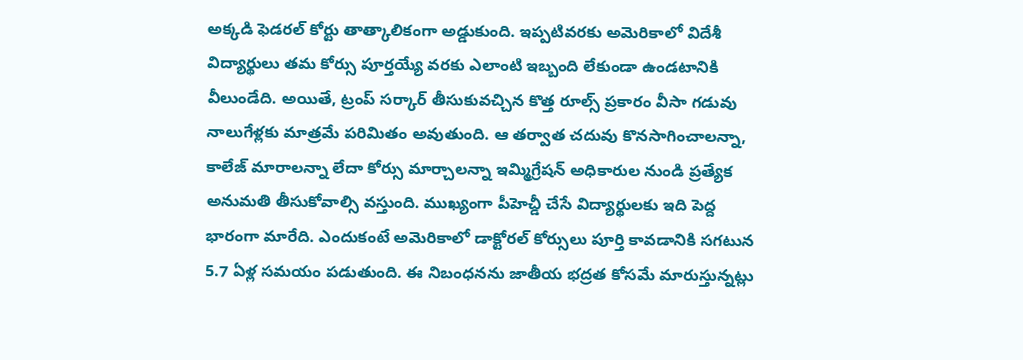అక్కడి ఫెడరల్ కోర్టు తాత్కాలికంగా అడ్డుకుంది. ఇప్పటివరకు అమెరికాలో విదేశీ విద్యార్థులు తమ కోర్సు పూర్తయ్యే వరకు ఎలాంటి ఇబ్బంది లేకుండా ఉండటానికి వీలుండేది. అయితే, ట్రంప్ సర్కార్ తీసుకువచ్చిన కొత్త రూల్స్ ప్రకారం వీసా గడువు నాలుగేళ్లకు మాత్రమే పరిమితం అవుతుంది. ఆ తర్వాత చదువు కొనసాగించాలన్నా, కాలేజ్ మారాలన్నా లేదా కోర్సు మార్చాలన్నా ఇమ్మిగ్రేషన్ అధికారుల నుండి ప్రత్యేక అనుమతి తీసుకోవాల్సి వస్తుంది. ముఖ్యంగా పీహెచ్డీ చేసే విద్యార్థులకు ఇది పెద్ద భారంగా మారేది. ఎందుకంటే అమెరికాలో డాక్టోరల్ కోర్సులు పూర్తి కావడానికి సగటున 5.7 ఏళ్ల సమయం పడుతుంది. ఈ నిబంధనను జాతీయ భద్రత కోసమే మారుస్తున్నట్లు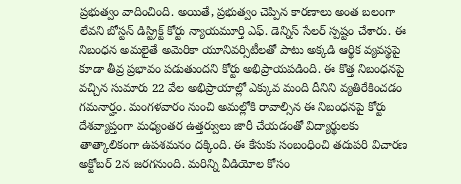ప్రభుత్వం వాదించింది. అయితే, ప్రభుత్వం చెప్పిన కారణాలు అంత బలంగా లేవని బోస్టన్ డిస్ట్రిక్ట్ కోర్టు న్యాయమూర్తి ఎఫ్. డెన్నిస్ సేలర్ స్పష్టం చేశారు. ఈ నిబంధన అమలైతే అమెరికా యూనివర్సిటీలతో పాటు అక్కడి ఆర్థిక వ్యవస్థపై కూడా తీవ్ర ప్రభావం పడుతుందని కోర్టు అభిప్రాయపడింది. ఈ కొత్త నిబంధనపై వచ్చిన సుమారు 22 వేల అభిప్రాయాల్లో ఎక్కువ మంది దీనిని వ్యతిరేకించడం గమనార్హం. మంగళవారం నుంచి అమల్లోకి రావాల్సిన ఈ నిబంధనపై కోర్టు దేశవ్యాప్తంగా మధ్యంతర ఉత్తర్వులు జారీ చేయడంతో విద్యార్థులకు తాత్కాలికంగా ఉపశమనం దక్కింది. ఈ కేసుకు సంబంధించి తదుపరి విచారణ అక్టోబర్ 2న జరగనుంది. మరిన్ని వీడియోల కోసం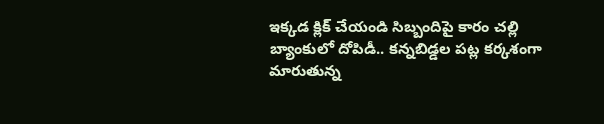ఇక్కడ క్లిక్ చేయండి సిబ్బందిపై కారం చల్లి బ్యాంకులో దోపిడీ.. కన్నబిడ్డల పట్ల కర్కశంగా మారుతున్న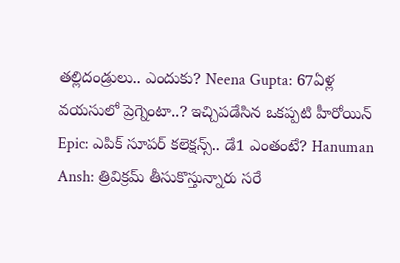తల్లిదండ్రులు.. ఎందుకు? Neena Gupta: 67ఏళ్ల వయసులో ప్రెగ్నెంటా..? ఇచ్చిపడేసిన ఒకప్పటి హీరోయిన్ Epic: ఎపిక్ సూపర్ కలెక్షన్స్.. డే1 ఎంతంటే? Hanuman Ansh: త్రివిక్రమ్ తీసుకొస్తున్నారు సరే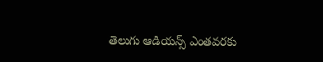తెలుగు ఆడియన్స్ ఎంతవరకు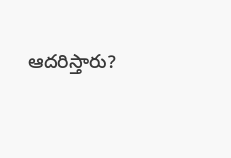ఆదరిస్తారు?